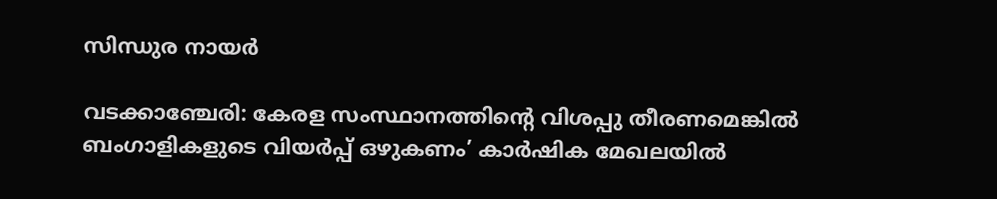സിന്ധുര നായർ

വടക്കാഞ്ചേരി: കേരള സംസ്ഥാനത്തിൻ്റെ വിശപ്പു തീരണമെങ്കിൽ ബംഗാളികളുടെ വിയർപ്പ് ഒഴുകണം’ കാർഷിക മേഖലയിൽ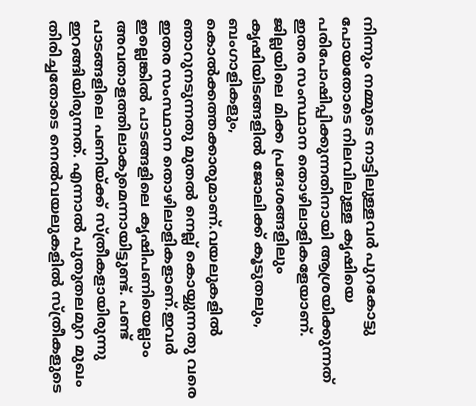നിന്നും നമ്മുടെ നാട്ടിലുള്ളവർ പുറകോട്ടു പോയതോടെ നിലവിലുള്ള കൃഷിയെ പരിപോഷിപ്പിക്കുന്നതിനായി ആശ്രയിക്കുന്നത് ഇതര സംസ്ഥാന തൊഴിലാളികളേയാണ്. ജില്ലയിലെ മിക്ക പ്രദേശങ്ങളിലും കൃഷിയിടങ്ങളിൽ ജോലിക്ക് കൂടുതലും, ബംഗാളികളും, കൊൽക്കത്തക്കാരുമാണ്.വയലുകളിൽ ഞാറുനടുന്നതു മുതൽ നെല്ല് കൊയ്യുന്നതു വരെ ഇതര സംസ്ഥാന തൊഴിലാളികളാണ്.ഇവർ ഇല്ലെങ്കിൽ പാടങ്ങളിലെ കൃഷിപണിയെല്ലാം അവതാളത്തിലാകുമെന്നായിട്ടുണ്ട്. പണ്ട് പാടങ്ങളിലെ പണിയ്ക്ക് സ്ത്രീകളായിരുന്നു ഇറങ്ങിയിരുന്നത്. എന്നാൽ പുതുതലമുറ മുഖം തിരിച്ചതോടെ നെൽവയലുകളിൽ സ്ത്രീകളുടെ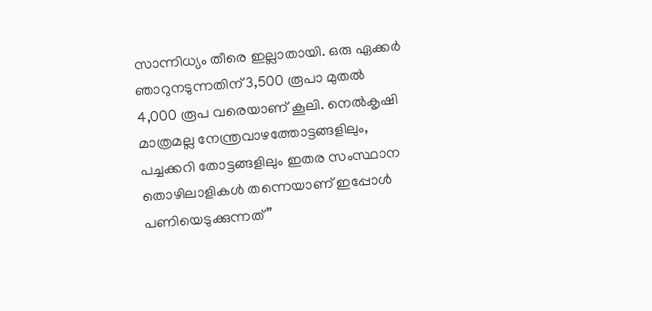സാന്നിധ്യം തീരെ ഇല്ലാതായി. ഒരു ഏക്കർ ഞാറുനടുന്നതിന് 3,500 രൂപാ മുതൽ 4,000 രൂപ വരെയാണ് കൂലി. നെൽകൃഷി മാത്രമല്ല നേന്ത്രവാഴത്തോട്ടങ്ങളിലും, പച്ചക്കറി തോട്ടങ്ങളിലും ഇതര സംസ്ഥാന തൊഴിലാളികൾ തന്നെയാണ് ഇപ്പോൾ പണിയെടുക്കുന്നത് ”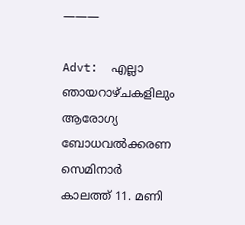———

Advt:  എല്ലാ ഞായറാഴ്ചകളിലും ആരോഗ്യ ബോധവൽക്കരണ സെമിനാർ കാലത്ത് 11. മണി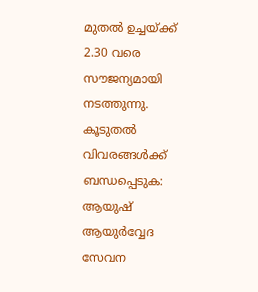മുതൽ ഉച്ചയ്ക്ക് 2.30 വരെ സൗജന്യമായി നടത്തുന്നു. കൂടുതൽ വിവരങ്ങൾക്ക് ബന്ധപ്പെടുക: ആയുഷ് ആയുർവ്വേദ സേവന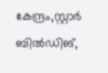കേന്ദ്രം,സ്റ്റാർ ബിൽഡിങ്,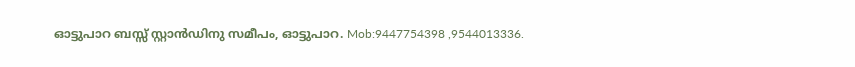ഓട്ടുപാറ ബസ്സ് സ്റ്റാൻഡിനു സമീപം, ഓട്ടുപാറ. Mob:9447754398 ,9544013336.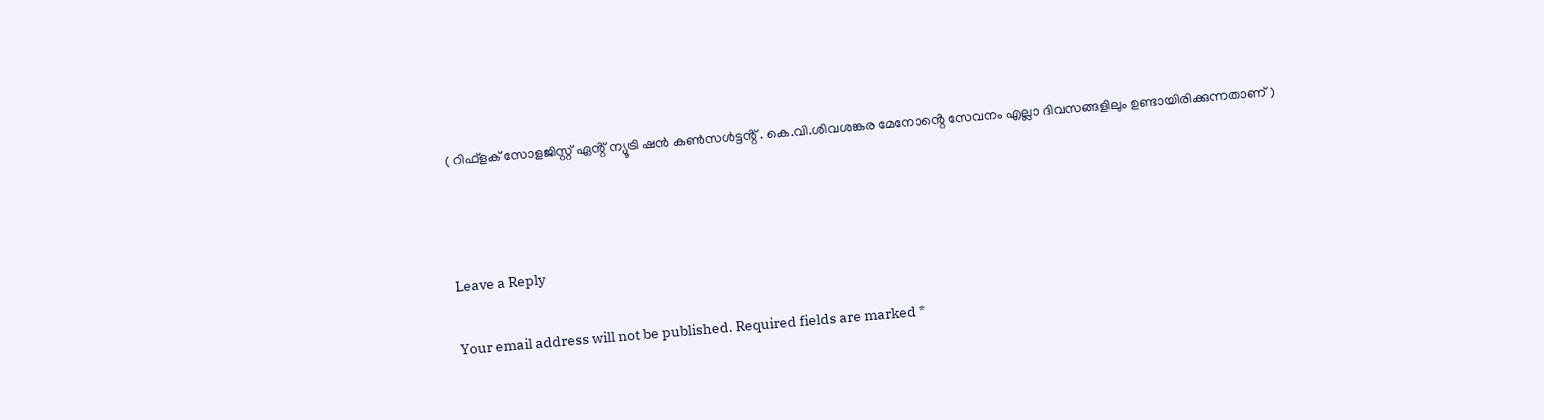( റിഫ്ളക് സോളജിസ്റ്റ് ഏൻ്റ് ന്യൂട്രി ഷൻ കൺസൾട്ടൻ്റ് . കെ.വി.ശിവശങ്കര മേനോൻ്റെ സേവനം എല്ലാ ദിവസങ്ങളിലും ഉണ്ടായിരിക്കുന്നതാണ് )



Leave a Reply

Your email address will not be published. Required fields are marked *